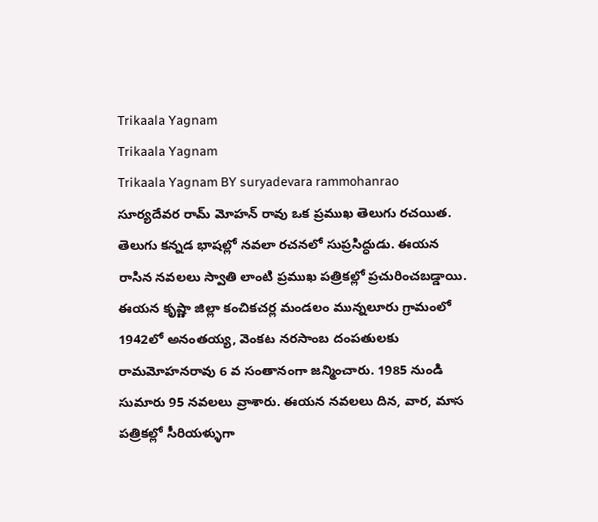Trikaala Yagnam
Trikaala Yagnam
Trikaala Yagnam BY suryadevara rammohanrao
సూర్యదేవర రామ్ మోహన్ రావు ఒక ప్రముఖ తెలుగు రచయిత. తెలుగు కన్నడ భాషల్లో నవలా రచనలో సుప్రసిద్ధుడు. ఈయన రాసిన నవలలు స్వాతి లాంటి ప్రముఖ పత్రికల్లో ప్రచురించబడ్డాయి. ఈయన కృష్ణా జిల్లా కంచికచర్ల మండలం మున్నలూరు గ్రామంలో 1942లో అనంతయ్య, వెంకట నరసాంబ దంపతులకు రామమోహనరావు 6 వ సంతానంగా జన్మించారు. 1985 నుండి సుమారు 95 నవలలు వ్రాశారు. ఈయన నవలలు దిన, వార, మాస పత్రికల్లో సీరియళ్ళుగా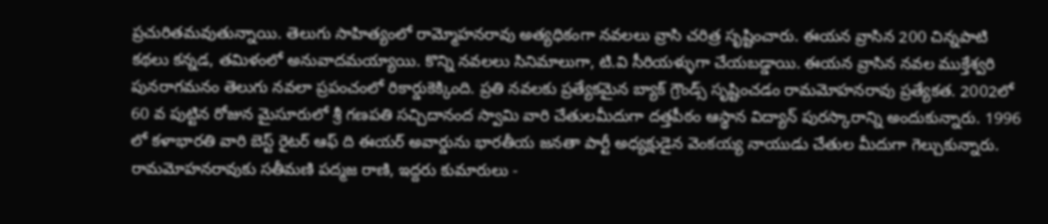ప్రచురితమవుతున్నాయి. తెలుగు సాహిత్యంలో రామ్మోహనరావు అత్యధికంగా నవలలు వ్రాసి చరిత్ర సృష్టించారు. ఈయన వ్రాసిన 200 చిన్నపాటి కథలు కన్నడ, తమిళంలో అనువాదమయ్యాయి. కొన్ని నవలలు సినిమాలుగా, టి.వి సీరియళ్ళుగా చేయబడ్డాయి. ఈయన వ్రాసిన నవల ముక్తేశ్వరి పునరాగమనం తెలుగు నవలా ప్రపంచంలో రికార్డుకెక్కింది. ప్రతి నవలకు ప్రత్యేకమైన బ్యాక్ గ్రౌండ్స్ సృష్టించడం రామమోహనరావు ప్రత్యేకత. 2002లో 60 వ పుట్టిన రోజున మైసూరులో శ్రీ గణపతి సచ్చిదానంద స్వామి వారి చేతులమీదుగా దత్తపీఠం ఆస్థాన విద్యాన్ పురస్కారాన్ని అందుకున్నారు. 1996 లో కళాభారతి వారి బెస్ట్ రైటర్ ఆఫ్ ది ఈయర్ అవార్డును భారతీయ జనతా పార్టీ అధ్యక్షుడైన వెంకయ్య నాయుడు చేతుల మీదుగా గెల్చుకున్నారు. రామమోహనరావుకు సతీమణి పద్మజ రాణి, ఇద్దరు కుమారులు -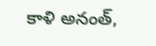కాళి అనంత్,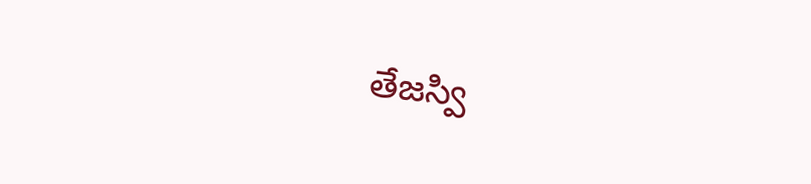తేజస్వి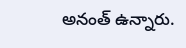అనంత్ ఉన్నారు.